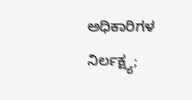ಅಧಿಕಾರಿಗಳ ನಿರ್ಲಕ್ಷ್ಯ;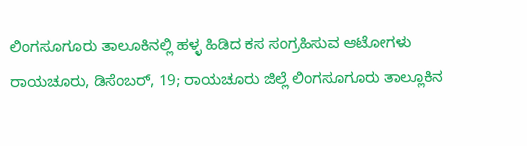ಲಿಂಗಸೂಗೂರು ತಾಲೂಕಿನಲ್ಲಿ ಹಳ್ಳ ಹಿಡಿದ ಕಸ ಸಂಗ್ರಹಿಸುವ ಆಟೋಗಳು
ರಾಯಚೂರು, ಡಿಸೆಂಬರ್, 19; ರಾಯಚೂರು ಜಿಲ್ಲೆ ಲಿಂಗಸೂಗೂರು ತಾಲ್ಲೂಕಿನ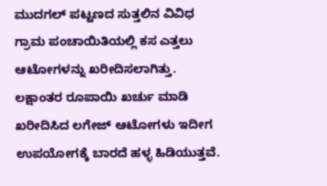ಮುದಗಲ್ ಪಟ್ಟಣದ ಸುತ್ತಲಿನ ವಿವಿಧ ಗ್ರಾಮ ಪಂಚಾಯಿತಿಯಲ್ಲಿ ಕಸ ಎತ್ತಲು ಆಟೋಗಳನ್ನು ಖರೀದಿಸಲಾಗಿತ್ತು. ಲಕ್ಷಾಂತರ ರೂಪಾಯಿ ಖರ್ಚು ಮಾಡಿ ಖರೀದಿಸಿದ ಲಗೇಜ್ ಆಟೋಗಳು ಇದೀಗ ಉಪಯೋಗಕ್ಕೆ ಬಾರದೆ ಹಳ್ಳ ಹಿಡಿಯುತ್ತವೆ.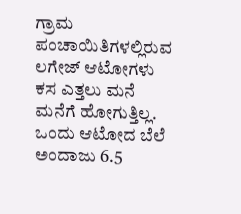ಗ್ರಾಮ ಪಂಚಾಯಿತಿಗಳಲ್ಲಿರುವ ಲಗೇಜ್ ಆಟೋಗಳು ಕಸ ಎತ್ತಲು ಮನೆ ಮನೆಗೆ ಹೋಗುತ್ತಿಲ್ಲ. ಒಂದು ಆಟೋದ ಬೆಲೆ ಅಂದಾಜು 6.5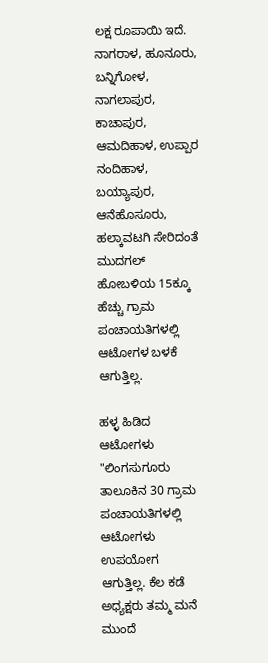ಲಕ್ಷ ರೂಪಾಯಿ ಇದೆ. ನಾಗರಾಳ, ಹೂನೂರು, ಬನ್ನಿಗೋಳ, ನಾಗಲಾಪುರ, ಕಾಚಾಪುರ, ಆಮದಿಹಾಳ, ಉಪ್ಪಾರ ನಂದಿಹಾಳ, ಬಯ್ಯಾಪುರ, ಆನೆಹೊಸೂರು, ಹಲ್ಕಾವಟಗಿ ಸೇರಿದಂತೆ ಮುದಗಲ್ ಹೋಬಳಿಯ 15ಕ್ಕೂ ಹೆಚ್ಚು ಗ್ರಾಮ ಪಂಚಾಯತಿಗಳಲ್ಲಿ ಆಟೋಗಳ ಬಳಕೆ ಆಗುತ್ತಿಲ್ಲ.

ಹಳ್ಳ ಹಿಡಿದ ಆಟೋಗಳು
"ಲಿಂಗಸುಗೂರು ತಾಲೂಕಿನ 30 ಗ್ರಾಮ ಪಂಚಾಯತಿಗಳಲ್ಲಿ ಆಟೋಗಳು ಉಪಯೋಗ ಆಗುತ್ತಿಲ್ಲ. ಕೆಲ ಕಡೆ ಅಧ್ಯಕ್ಷರು ತಮ್ಮ ಮನೆ ಮುಂದೆ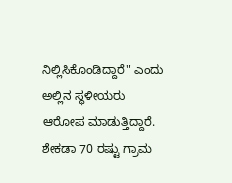ನಿಲ್ಲಿಸಿಕೊಂಡಿದ್ದಾರೆ" ಎಂದು ಅಲ್ಲಿನ ಸ್ಥಳೀಯರು ಆರೋಪ ಮಾಡುತ್ತಿದ್ದಾರೆ. ಶೇಕಡಾ 70 ರಷ್ಟು ಗ್ರಾಮ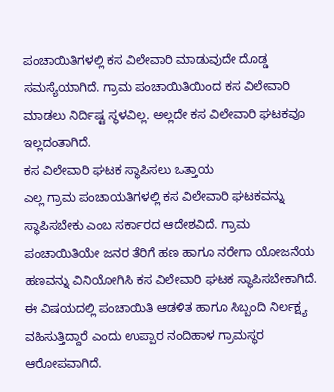ಪಂಚಾಯಿತಿಗಳಲ್ಲಿ ಕಸ ವಿಲೇವಾರಿ ಮಾಡುವುದೇ ದೊಡ್ಡ ಸಮಸ್ಯೆಯಾಗಿದೆ. ಗ್ರಾಮ ಪಂಚಾಯಿತಿಯಿಂದ ಕಸ ವಿಲೇವಾರಿ ಮಾಡಲು ನಿರ್ದಿಷ್ಟ ಸ್ಥಳವಿಲ್ಲ. ಅಲ್ಲದೇ ಕಸ ವಿಲೇವಾರಿ ಘಟಕವೂ ಇಲ್ಲದಂತಾಗಿದೆ.
ಕಸ ವಿಲೇವಾರಿ ಘಟಕ ಸ್ಥಾಪಿಸಲು ಒತ್ತಾಯ
ಎಲ್ಲ ಗ್ರಾಮ ಪಂಚಾಯತಿಗಳಲ್ಲಿ ಕಸ ವಿಲೇವಾರಿ ಘಟಕವನ್ನು ಸ್ಥಾಪಿಸಬೇಕು ಎಂಬ ಸರ್ಕಾರದ ಆದೇಶವಿದೆ. ಗ್ರಾಮ ಪಂಚಾಯಿತಿಯೇ ಜನರ ತೆರಿಗೆ ಹಣ ಹಾಗೂ ನರೇಗಾ ಯೋಜನೆಯ ಹಣವನ್ನು ವಿನಿಯೋಗಿಸಿ ಕಸ ವಿಲೇವಾರಿ ಘಟಕ ಸ್ಥಾಪಿಸಬೇಕಾಗಿದೆ. ಈ ವಿಷಯದಲ್ಲಿ ಪಂಚಾಯಿತಿ ಆಡಳಿತ ಹಾಗೂ ಸಿಬ್ಬಂದಿ ನಿರ್ಲಕ್ಷ್ಯ ವಹಿಸುತ್ತಿದ್ದಾರೆ ಎಂದು ಉಪ್ಪಾರ ನಂದಿಹಾಳ ಗ್ರಾಮಸ್ಥರ ಆರೋಪವಾಗಿದೆ.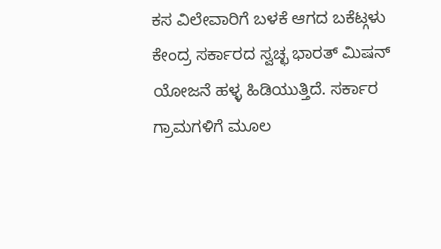ಕಸ ವಿಲೇವಾರಿಗೆ ಬಳಕೆ ಆಗದ ಬಕೆಟ್ಗಳು
ಕೇಂದ್ರ ಸರ್ಕಾರದ ಸ್ವಚ್ಛ ಭಾರತ್ ಮಿಷನ್ ಯೋಜನೆ ಹಳ್ಳ ಹಿಡಿಯುತ್ತಿದೆ. ಸರ್ಕಾರ ಗ್ರಾಮಗಳಿಗೆ ಮೂಲ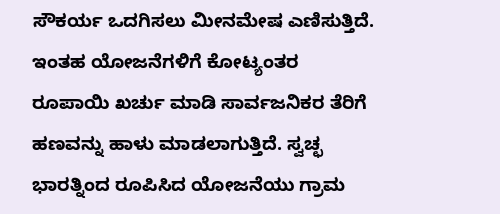ಸೌಕರ್ಯ ಒದಗಿಸಲು ಮೀನಮೇಷ ಎಣಿಸುತ್ತಿದೆ. ಇಂತಹ ಯೋಜನೆಗಳಿಗೆ ಕೋಟ್ಯಂತರ ರೂಪಾಯಿ ಖರ್ಚು ಮಾಡಿ ಸಾರ್ವಜನಿಕರ ತೆರಿಗೆ ಹಣವನ್ನು ಹಾಳು ಮಾಡಲಾಗುತ್ತಿದೆ. ಸ್ವಚ್ಛ ಭಾರತ್ನಿಂದ ರೂಪಿಸಿದ ಯೋಜನೆಯು ಗ್ರಾಮ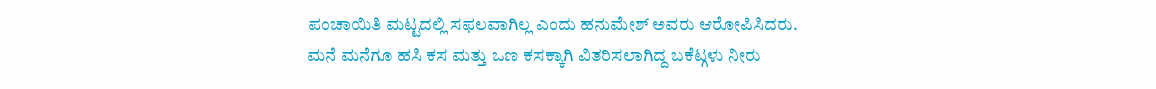ಪಂಚಾಯಿತಿ ಮಟ್ಟದಲ್ಲಿ ಸಫಲವಾಗಿಲ್ಲ ಎಂದು ಹನುಮೇಶ್ ಅವರು ಆರೋಪಿಸಿದರು. ಮನೆ ಮನೆಗೂ ಹಸಿ ಕಸ ಮತ್ತು ಒಣ ಕಸಕ್ಕಾಗಿ ವಿತರಿಸಲಾಗಿದ್ದ ಬಕೆಟ್ಗಳು ನೀರು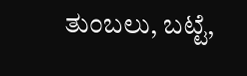ತುಂಬಲು, ಬಟ್ಟೆ,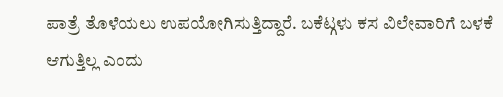ಪಾತ್ರೆ ತೊಳೆಯಲು ಉಪಯೋಗಿಸುತ್ತಿದ್ದಾರೆ. ಬಕೆಟ್ಗಳು ಕಸ ವಿಲೇವಾರಿಗೆ ಬಳಕೆ ಆಗುತ್ತಿಲ್ಲ ಎಂದು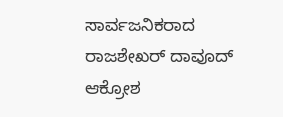ಸಾರ್ವಜನಿಕರಾದ ರಾಜಶೇಖರ್ ದಾವೂದ್ ಆಕ್ರೋಶ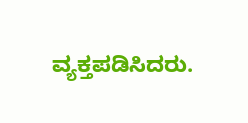ವ್ಯಕ್ತಪಡಿಸಿದರು.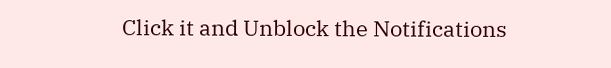Click it and Unblock the Notifications